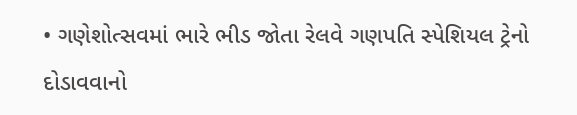• ગણેશોત્સવમાં ભારે ભીડ જોતા રેલવે ગણપતિ સ્પેશિયલ ટ્રેનો દોડાવવાનો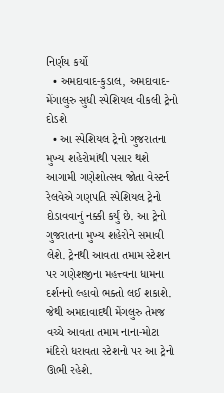નિર્ણય કર્યો
  • અમદાવાદ-કુડાલ, અમદાવાદ-મેંગાલુરુ સુધી સ્પેશિયલ વીકલી ટ્રેનો દોડશે
  • આ સ્પેશિયલ ટ્રેનો ગુજરાતના મુખ્ય શહેરોમાંથી પસાર થશે
આગામી ગણેશોત્સવ જોતા વેસ્ટર્ન રેલવેએ ગણપતિ સ્પેશિયલ ટ્રેનો દોડાવવાનું નક્કી કર્યું છે. આ ટ્રેનો ગુજરાતના મુખ્ય શહેરોને સમાવી લેશે. ટ્રેનથી આવતા તમામ સ્ટેશન પર ગણેશજીના મહત્ત્વના ધામના દર્શનનો લ્હાવો ભક્તો લઈ શકાશે. જેથી અમદાવાદથી મેંગલુરુ તેમજ વચ્ચે આવતા તમામ નાના-મોટા મંદિરો ધરાવતા સ્ટેશનો પર આ ટ્રેનો ઊભી રહેશે.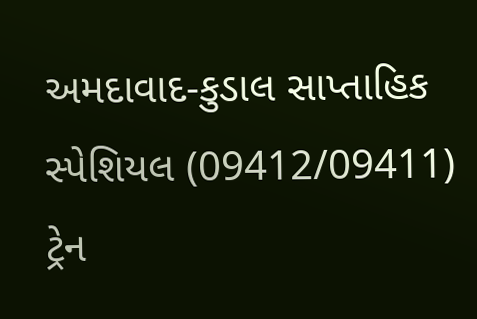અમદાવાદ-કુડાલ સાપ્તાહિક સ્પેશિયલ (09412/09411)
ટ્રેન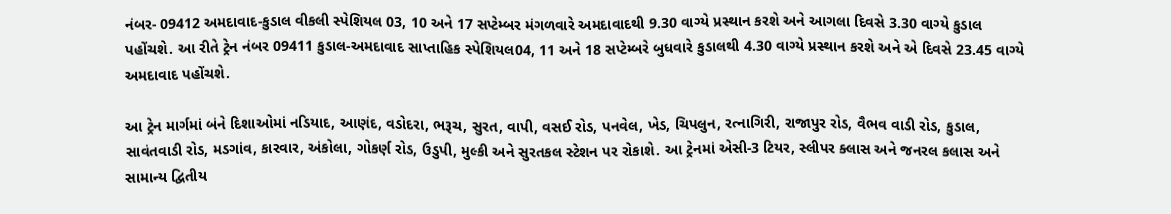નંબર- 09412 અમદાવાદ-કુડાલ વીકલી સ્પેશિયલ 03, 10 અને 17 સપ્ટેમ્બર મંગળવારે અમદાવાદથી 9.30 વાગ્યે પ્રસ્થાન કરશે અને આગલા દિવસે 3.30 વાગ્યે કુડાલ પહોંચશે. આ રીતે ટ્રેન નંબર 09411 કુડાલ-અમદાવાદ સાપ્તાહિક સ્પેશિયલ04, 11 અને 18 સપ્ટેમ્બરે બુધવારે કુડાલથી 4.30 વાગ્યે પ્રસ્થાન કરશે અને એ દિવસે 23.45 વાગ્યે અમદાવાદ પહોંચશે.

આ ટ્રેન માર્ગમાં બંને દિશાઓમાં નડિયાદ, આણંદ, વડોદરા, ભરૂચ, સુરત, વાપી, વસઈ રોડ, પનવેલ, ખેડ, ચિપલુન, રત્નાગિરી, રાજાપુર રોડ, વૈભવ વાડી રોડ, કુડાલ, સાવંતવાડી રોડ, મડગાંવ, કારવાર, અંકોલા, ગોકર્ણ રોડ, ઉડુપી, મુલ્કી અને સુરતકલ સ્ટેશન પર રોકાશે. આ ટ્રેનમાં એસી-3 ટિયર, સ્લીપર ક્લાસ અને જનરલ કલાસ અને સામાન્ય દ્વિતીય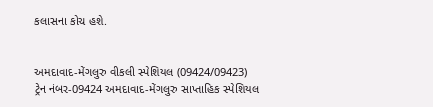કલાસના કોચ હશે.


અમદાવાદ-મેંગલુરુ વીકલી સ્પેશિયલ (09424/09423)
ટ્રેન નંબર-09424 અમદાવાદ-મેંગલુરુ સાપ્તાહિક સ્પેશિયલ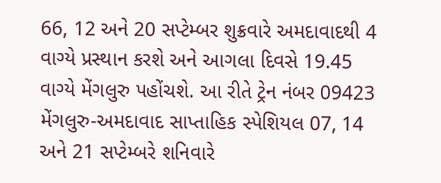66, 12 અને 20 સપ્ટેમ્બર શુક્રવારે અમદાવાદથી 4 વાગ્યે પ્રસ્થાન કરશે અને આગલા દિવસે 19.45 વાગ્યે મેંગલુરુ પહોંચશે. આ રીતે ટ્રેન નંબર 09423 મેંગલુરુ-અમદાવાદ સાપ્તાહિક સ્પેશિયલ 07, 14 અને 21 સપ્ટેમ્બરે શનિવારે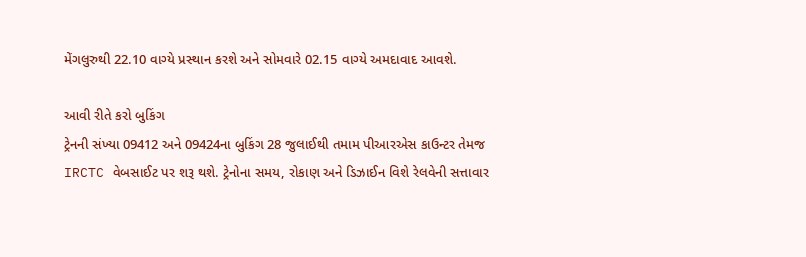મેંગલુરુથી 22.10 વાગ્યે પ્રસ્થાન કરશે અને સોમવારે 02.15 વાગ્યે અમદાવાદ આવશે.

આવી રીતે કરો બુકિંગ
ટ્રેનની સંખ્યા 09412 અને 09424ના બુકિંગ 28 જુલાઈથી તમામ પીઆરએસ કાઉન્ટર તેમજ IRCTC વેબસાઈટ પર શરૂ થશે. ટ્રેનોના સમય, રોકાણ અને ડિઝાઈન વિશે રેલવેની સત્તાવાર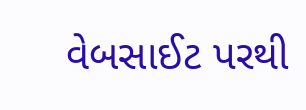વેબસાઈટ પરથી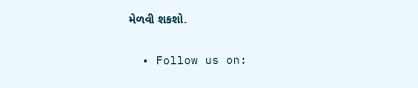મેળવી શકશો.

  • Follow us on: